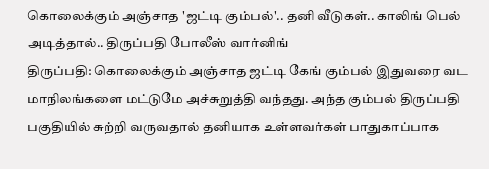கொலைக்கும் அஞ்சாத 'ஜட்டி கும்பல்'.. தனி வீடுகள்.. காலிங் பெல் அடித்தால்.. திருப்பதி போலீஸ் வார்னிங்
திருப்பதி: கொலைக்கும் அஞ்சாத ஜட்டி கேங் கும்பல் இதுவரை வட மாநிலங்களை மட்டுமே அச்சுறுத்தி வந்தது. அந்த கும்பல் திருப்பதி பகுதியில் சுற்றி வருவதால் தனியாக உள்ளவர்கள் பாதுகாப்பாக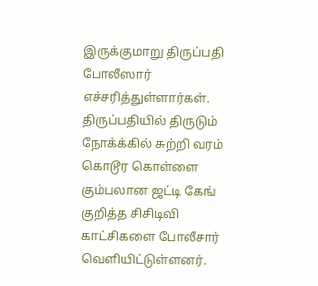இருக்குமாறு திருப்பதி போலீஸார் எச்சரித்துள்ளார்கள்.
திருப்பதியில் திருடும் நோக்க்கில் சுற்றி வரம் கொடூர கொள்ளை கும்பலான ஜட்டி கேங் குறித்த சிசிடிவி காட்சிகளை போலீசார் வெளியிட்டுள்ளனர்.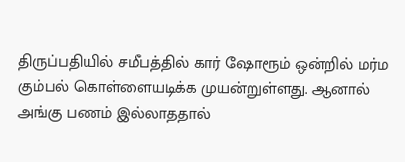திருப்பதியில் சமீபத்தில் கார் ஷோரூம் ஒன்றில் மர்ம கும்பல் கொள்ளையடிக்க முயன்றுள்ளது. ஆனால் அங்கு பணம் இல்லாததால்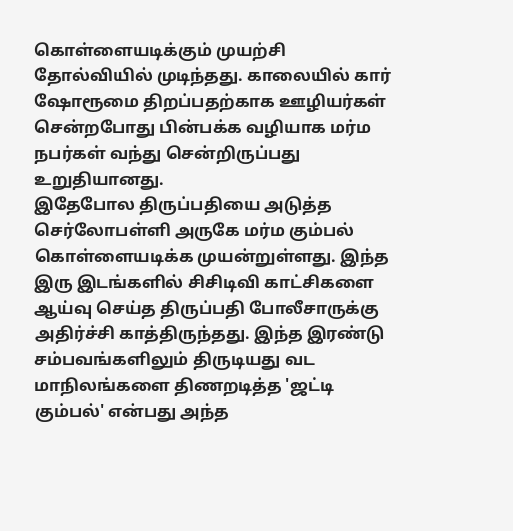கொள்ளையடிக்கும் முயற்சி தோல்வியில் முடிந்தது. காலையில் கார் ஷோரூமை திறப்பதற்காக ஊழியர்கள் சென்றபோது பின்பக்க வழியாக மர்ம நபர்கள் வந்து சென்றிருப்பது உறுதியானது.
இதேபோல திருப்பதியை அடுத்த செர்லோபள்ளி அருகே மர்ம கும்பல் கொள்ளையடிக்க முயன்றுள்ளது. இந்த இரு இடங்களில் சிசிடிவி காட்சிகளை ஆய்வு செய்த திருப்பதி போலீசாருக்கு அதிர்ச்சி காத்திருந்தது. இந்த இரண்டு சம்பவங்களிலும் திருடியது வட மாநிலங்களை திணறடித்த 'ஜட்டி கும்பல்' என்பது அந்த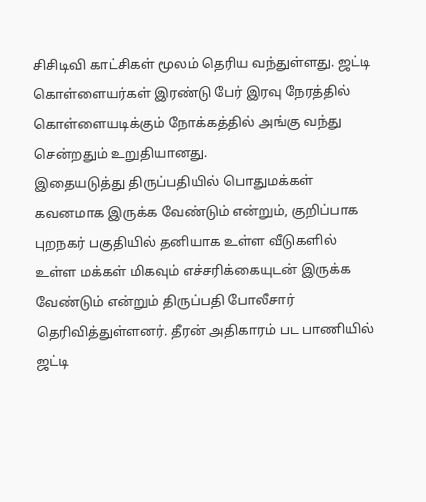சிசிடிவி காட்சிகள் மூலம் தெரிய வந்துள்ளது. ஜட்டி கொள்ளையர்கள் இரண்டு பேர் இரவு நேரத்தில் கொள்ளையடிக்கும் நோக்கத்தில் அங்கு வந்து சென்றதும் உறுதியானது.
இதையடுத்து திருப்பதியில் பொதுமக்கள் கவனமாக இருக்க வேண்டும் என்றும், குறிப்பாக புறநகர் பகுதியில் தனியாக உள்ள வீடுகளில் உள்ள மக்கள் மிகவும் எச்சரிக்கையுடன் இருக்க வேண்டும் என்றும் திருப்பதி போலீசார் தெரிவித்துள்ளனர். தீரன் அதிகாரம் பட பாணியில் ஜட்டி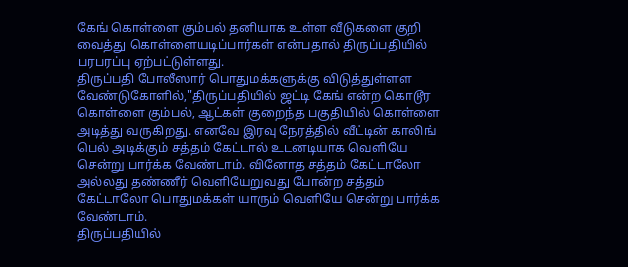கேங் கொள்ளை கும்பல் தனியாக உள்ள வீடுகளை குறி வைத்து கொள்ளையடிப்பார்கள் என்பதால் திருப்பதியில் பரபரப்பு ஏற்பட்டுள்ளது.
திருப்பதி போலீஸார் பொதுமக்களுக்கு விடுத்துள்ளள வேண்டுகோளில்,"திருப்பதியில் ஜட்டி கேங் என்ற கொடூர கொள்ளை கும்பல், ஆட்கள் குறைந்த பகுதியில் கொள்ளை அடித்து வருகிறது. எனவே இரவு நேரத்தில் வீட்டின் காலிங் பெல் அடிக்கும் சத்தம் கேட்டால் உடனடியாக வெளியே சென்று பார்க்க வேண்டாம். வினோத சத்தம் கேட்டாலோ அல்லது தண்ணீர் வெளியேறுவது போன்ற சத்தம் கேட்டாலோ பொதுமக்கள் யாரும் வெளியே சென்று பார்க்க வேண்டாம்.
திருப்பதியில்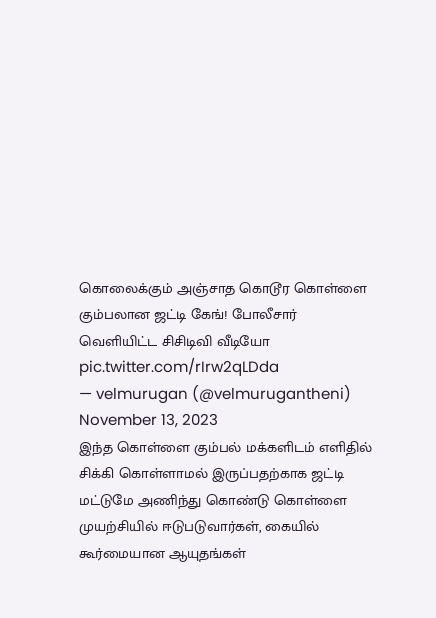கொலைக்கும் அஞ்சாத கொடூர கொள்ளை கும்பலான ஜட்டி கேங்! போலீசார் வெளியிட்ட சிசிடிவி வீடியோ pic.twitter.com/rIrw2qLDda
— velmurugan (@velmurugantheni) November 13, 2023
இந்த கொள்ளை கும்பல் மக்களிடம் எளிதில் சிக்கி கொள்ளாமல் இருப்பதற்காக ஜட்டி மட்டுமே அணிந்து கொண்டு கொள்ளை முயற்சியில் ஈடுபடுவார்கள், கையில் கூர்மையான ஆயுதங்கள்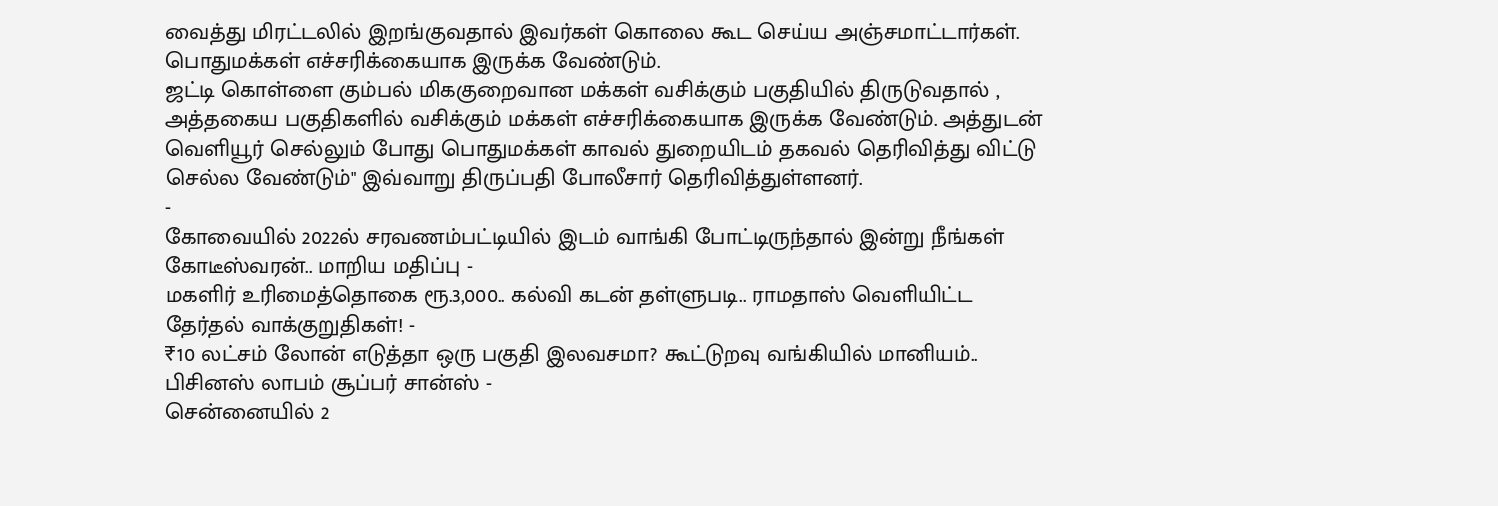வைத்து மிரட்டலில் இறங்குவதால் இவர்கள் கொலை கூட செய்ய அஞ்சமாட்டார்கள். பொதுமக்கள் எச்சரிக்கையாக இருக்க வேண்டும்.
ஜட்டி கொள்ளை கும்பல் மிககுறைவான மக்கள் வசிக்கும் பகுதியில் திருடுவதால் , அத்தகைய பகுதிகளில் வசிக்கும் மக்கள் எச்சரிக்கையாக இருக்க வேண்டும். அத்துடன் வெளியூர் செல்லும் போது பொதுமக்கள் காவல் துறையிடம் தகவல் தெரிவித்து விட்டு செல்ல வேண்டும்" இவ்வாறு திருப்பதி போலீசார் தெரிவித்துள்ளனர்.
-
கோவையில் 2022ல் சரவணம்பட்டியில் இடம் வாங்கி போட்டிருந்தால் இன்று நீங்கள் கோடீஸ்வரன்.. மாறிய மதிப்பு -
மகளிர் உரிமைத்தொகை ரூ.3,000.. கல்வி கடன் தள்ளுபடி.. ராமதாஸ் வெளியிட்ட தேர்தல் வாக்குறுதிகள்! -
₹10 லட்சம் லோன் எடுத்தா ஒரு பகுதி இலவசமா? கூட்டுறவு வங்கியில் மானியம்.. பிசினஸ் லாபம் சூப்பர் சான்ஸ் -
சென்னையில் 2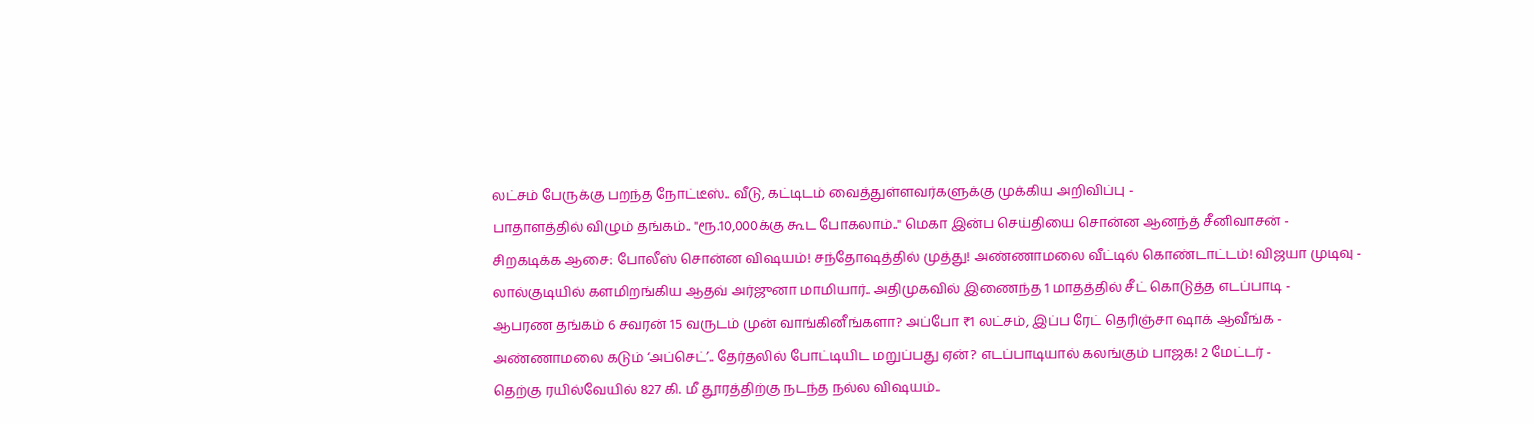லட்சம் பேருக்கு பறந்த நோட்டீஸ்.. வீடு, கட்டிடம் வைத்துள்ளவர்களுக்கு முக்கிய அறிவிப்பு -
பாதாளத்தில் விழும் தங்கம்.. "ரூ.10,000க்கு கூட போகலாம்.." மெகா இன்ப செய்தியை சொன்ன ஆனந்த் சீனிவாசன் -
சிறகடிக்க ஆசை: போலீஸ் சொன்ன விஷயம்! சந்தோஷத்தில் முத்து! அண்ணாமலை வீட்டில் கொண்டாட்டம்! விஜயா முடிவு -
லால்குடியில் களமிறங்கிய ஆதவ் அர்ஜுனா மாமியார்.. அதிமுகவில் இணைந்த 1 மாதத்தில் சீட் கொடுத்த எடப்பாடி -
ஆபரண தங்கம் 6 சவரன் 15 வருடம் முன் வாங்கினீங்களா? அப்போ ₹1 லட்சம், இப்ப ரேட் தெரிஞ்சா ஷாக் ஆவீங்க -
அண்ணாமலை கடும் ‘அப்செட்’.. தேர்தலில் போட்டியிட மறுப்பது ஏன்? எடப்பாடியால் கலங்கும் பாஜக! 2 மேட்டர் -
தெற்கு ரயில்வேயில் 827 கி. மீ தூரத்திற்கு நடந்த நல்ல விஷயம்..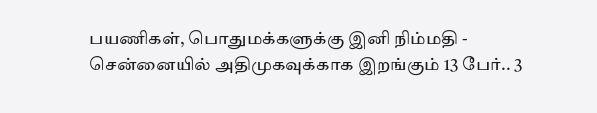பயணிகள், பொதுமக்களுக்கு இனி நிம்மதி -
சென்னையில் அதிமுகவுக்காக இறங்கும் 13 பேர்.. 3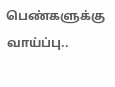பெண்களுக்கு வாய்ப்பு..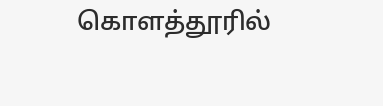கொளத்தூரில்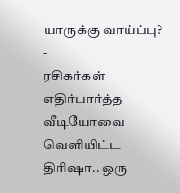யாருக்கு வாய்ப்பு? -
ரசிகர்கள் எதிர்பார்த்த வீடியோவை வெளியிட்ட திரிஷா.. ஒரு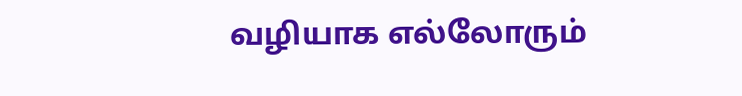வழியாக எல்லோரும்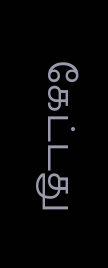கேட்டது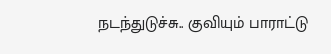நடந்துடுச்சு.. குவியும் பாராட்டு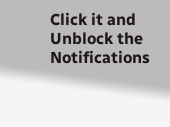Click it and Unblock the Notifications